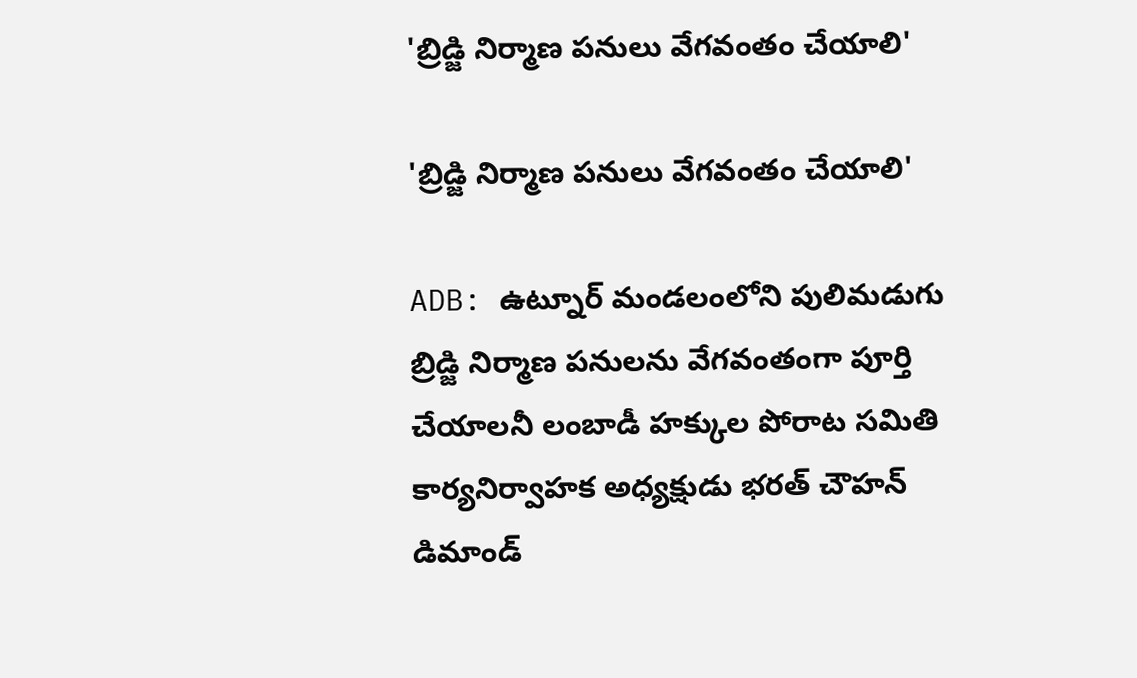'బ్రిడ్జి నిర్మాణ పనులు వేగవంతం చేయాలి'

'బ్రిడ్జి నిర్మాణ పనులు వేగవంతం చేయాలి'

ADB: ఉట్నూర్ మండలంలోని పులిమడుగు బ్రిడ్జి నిర్మాణ పనులను వేగవంతంగా పూర్తి చేయాలనీ లంబాడీ హక్కుల పోరాట సమితి కార్యనిర్వాహక అధ్యక్షుడు భరత్ చౌహన్ డిమాండ్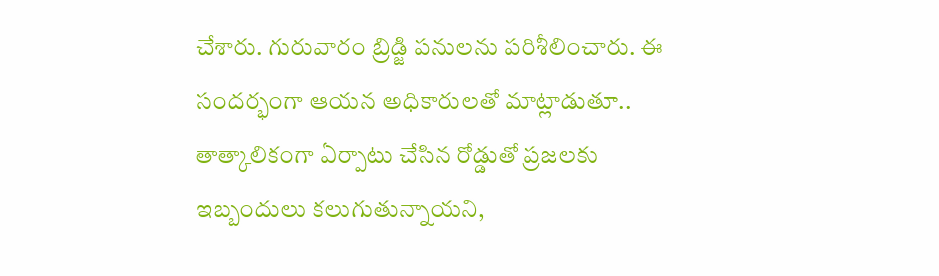చేశారు. గురువారం బ్రిడ్జి పనులను పరిశీలించారు. ఈ సందర్భంగా ఆయన అధికారులతో మాట్లాడుతూ.. తాత్కాలికంగా ఏర్పాటు చేసిన రోడ్డుతో ప్రజలకు ఇబ్బందులు కలుగుతున్నాయని,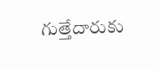గుత్తేదారుకు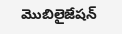మొబిలైజేషన్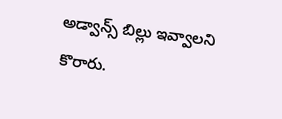అడ్వాన్స్ బిల్లు ఇవ్వాలని కొరారు.